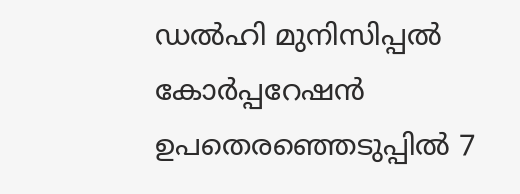ഡല്‍ഹി മുനിസിപ്പല്‍ കോര്‍പ്പറേഷന്‍ ഉപതെരഞ്ഞെടുപ്പില്‍ 7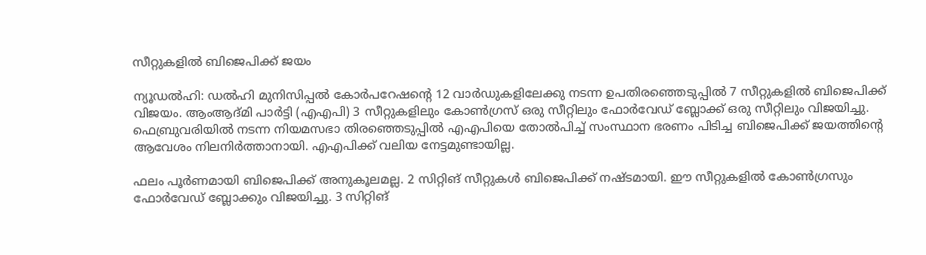സീറ്റുകളില്‍ ബിജെപിക്ക് ജയം

ന്യൂഡല്‍ഹി: ഡല്‍ഹി മുനിസിപ്പല്‍ കോര്‍പറേഷന്റെ 12 വാര്‍ഡുകളിലേക്കു നടന്ന ഉപതിരഞ്ഞെടുപ്പില്‍ 7 സീറ്റുകളില്‍ ബിജെപിക്ക് വിജയം. ആംആദ്മി പാര്‍ട്ടി (എഎപി) 3 സീറ്റുകളിലും കോണ്‍ഗ്രസ് ഒരു സീറ്റിലും ഫോര്‍വേഡ് ബ്ലോക്ക് ഒരു സീറ്റിലും വിജയിച്ചു. ഫെബ്രുവരിയില്‍ നടന്ന നിയമസഭാ തിരഞ്ഞെടുപ്പില്‍ എഎപിയെ തോല്‍പിച്ച് സംസ്ഥാന ഭരണം പിടിച്ച ബിജെപിക്ക് ജയത്തിന്റെ ആവേശം നിലനിര്‍ത്താനായി. എഎപിക്ക് വലിയ നേട്ടമുണ്ടായില്ല.

ഫലം പൂര്‍ണമായി ബിജെപിക്ക് അനുകൂലമല്ല. 2 സിറ്റിങ് സീറ്റുകള്‍ ബിജെപിക്ക് നഷ്ടമായി. ഈ സീറ്റുകളില്‍ കോണ്‍ഗ്രസും ഫോര്‍വേഡ് ബ്ലോക്കും വിജയിച്ചു. 3 സിറ്റിങ്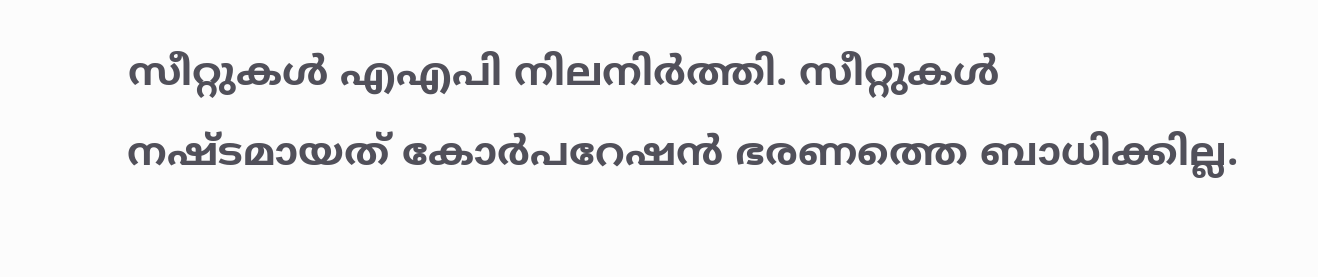സീറ്റുകള്‍ എഎപി നിലനിര്‍ത്തി. സീറ്റുകള്‍ നഷ്ടമായത് കോര്‍പറേഷന്‍ ഭരണത്തെ ബാധിക്കില്ല.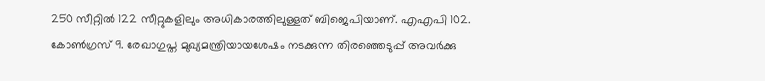250 സീറ്റില്‍ 122 സീറ്റുകളിലും അധികാരത്തിലുള്ളത് ബിജെപിയാണ്. എഎപി 102. കോണ്‍ഗ്രസ് 9. രേഖാഗുപ്ത മുഖ്യമന്ത്രിയായശേഷം നടക്കുന്ന തിരഞ്ഞെടുപ്പ് അവര്‍ക്കു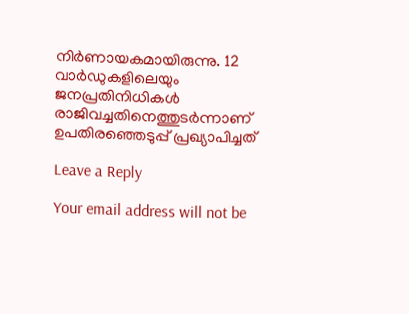നിര്‍ണായകമായിരുന്നു. 12 വാര്‍ഡുകളിലെയും ജനപ്രതിനിധികള്‍ രാജിവച്ചതിനെത്തുടര്‍ന്നാണ് ഉപതിരഞ്ഞെടുപ്പ് പ്രഖ്യാപിച്ചത്

Leave a Reply

Your email address will not be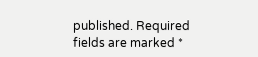published. Required fields are marked *